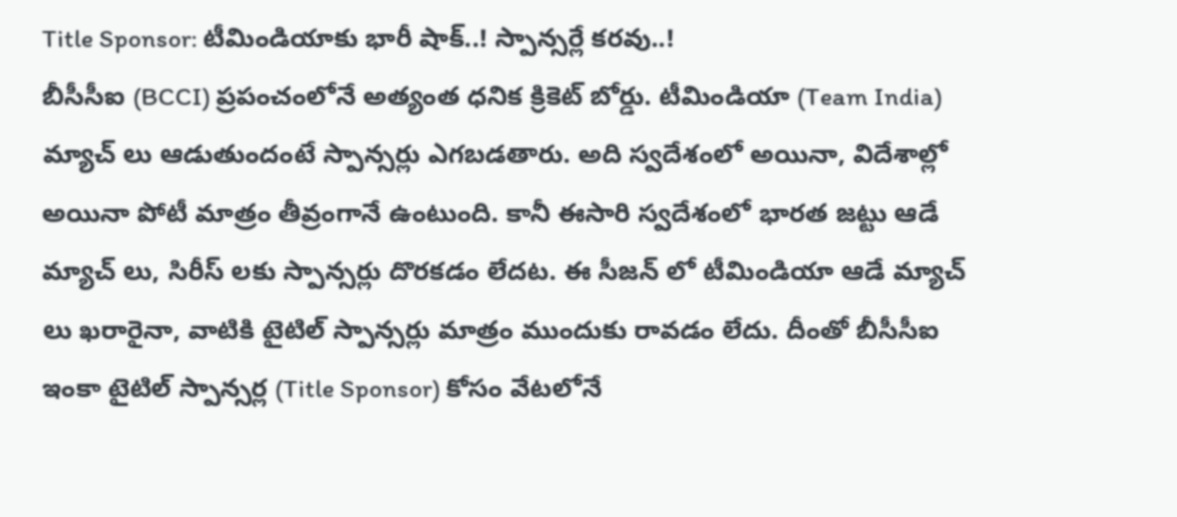Title Sponsor: టీమిండియాకు భారీ షాక్..! స్పాన్సర్లే కరవు..!
బీసీసీఐ (BCCI) ప్రపంచంలోనే అత్యంత ధనిక క్రికెట్ బోర్డు. టీమిండియా (Team India) మ్యాచ్ లు ఆడుతుందంటే స్పాన్సర్లు ఎగబడతారు. అది స్వదేశంలో అయినా, విదేశాల్లో అయినా పోటీ మాత్రం తీవ్రంగానే ఉంటుంది. కానీ ఈసారి స్వదేశంలో భారత జట్టు ఆడే మ్యాచ్ లు, సిరీస్ లకు స్పాన్సర్లు దొరకడం లేదట. ఈ సీజన్ లో టీమిండియా ఆడే మ్యాచ్ లు ఖరారైనా, వాటికి టైటిల్ స్పాన్సర్లు మాత్రం ముందుకు రావడం లేదు. దీంతో బీసీసీఐ ఇంకా టైటిల్ స్పాన్సర్ల (Title Sponsor) కోసం వేటలోనే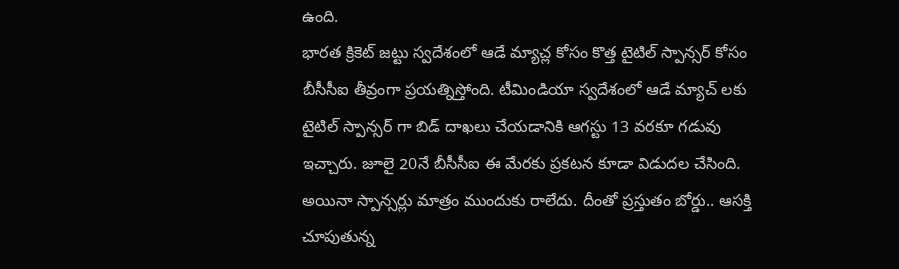ఉంది.
భారత క్రికెట్ జట్టు స్వదేశంలో ఆడే మ్యాచ్ల కోసం కొత్త టైటిల్ స్పాన్సర్ కోసం బీసీసీఐ తీవ్రంగా ప్రయత్నిస్తోంది. టీమిండియా స్వదేశంలో ఆడే మ్యాచ్ లకు టైటిల్ స్పాన్సర్ గా బిడ్ దాఖలు చేయడానికి ఆగస్టు 13 వరకూ గడువు ఇచ్చారు. జూలై 20నే బీసీసీఐ ఈ మేరకు ప్రకటన కూడా విడుదల చేసింది. అయినా స్పాన్సర్లు మాత్రం ముందుకు రాలేదు. దీంతో ప్రస్తుతం బోర్డు.. ఆసక్తి చూపుతున్న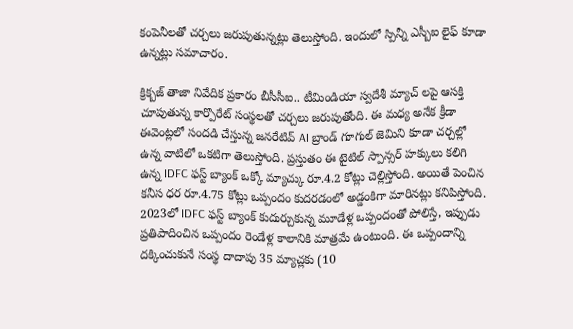కంపెనీలతో చర్చలు జరుపుతున్నట్లు తెలుస్తోంది. ఇందులో స్పిన్నీ ఎస్బీఐ లైఫ్ కూడా ఉన్నట్లు సమాచారం.

క్రిక్బజ్ తాజా నివేదిక ప్రకారం బీసీసీఐ.. టీమిండియా స్వదేశీ మ్యాచ్ లపై ఆసక్తి చూపుతున్న కార్పొరేట్ సంస్థలతో చర్చలు జరుపుతోంది. ఈ మధ్య అనేక క్రీడా ఈవెంట్లలో సందడి చేస్తున్న జనరేటివ్ AI బ్రాండ్ గూగుల్ జెమిని కూడా చర్చల్లో ఉన్న వాటిలో ఒకటిగా తెలుస్తోంది. ప్రస్తుతం ఈ టైటిల్ స్పాన్సర్ హక్కులు కలిగి ఉన్న IDFC ఫస్ట్ బ్యాంక్ ఒక్కో మ్యాచ్కు రూ.4.2 కోట్లు చెల్లిస్తోంది. అయితే పెంచిన కనీస ధర రూ.4.75 కోట్లు ఒప్పందం కుదరడంలో అడ్డంకిగా మారినట్లు కనిపిస్తోంది. 2023లో IDFC ఫస్ట్ బ్యాంక్ కుదుర్చుకున్న మూడేళ్ల ఒప్పందంతో పోలిస్తే, ఇప్పుడు ప్రతిపాదించిన ఒప్పందం రెండేళ్ల కాలానికి మాత్రమే ఉంటుంది. ఈ ఒప్పందాన్ని దక్కించుకునే సంస్థ దాదాపు 35 మ్యాచ్లకు (10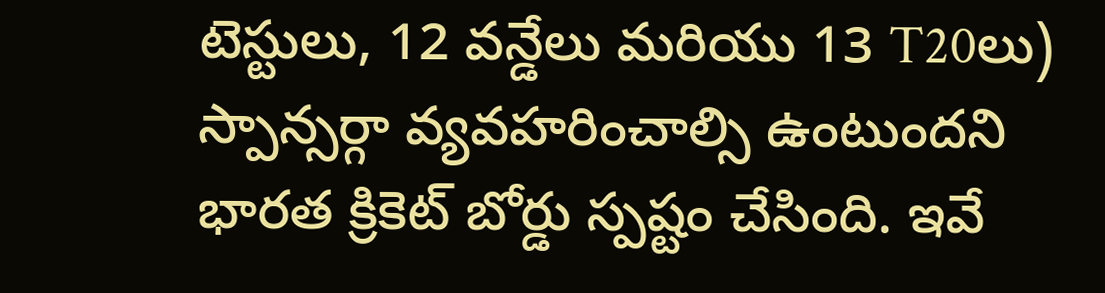టెస్టులు, 12 వన్డేలు మరియు 13 T20లు) స్పాన్సర్గా వ్యవహరించాల్సి ఉంటుందని భారత క్రికెట్ బోర్డు స్పష్టం చేసింది. ఇవే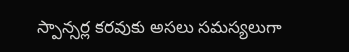స్పాన్సర్ల కరవుకు అసలు సమస్యలుగా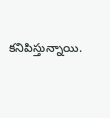కనిపిస్తున్నాయి.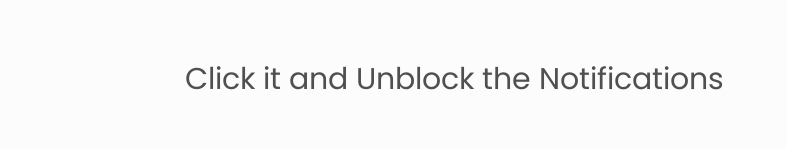Click it and Unblock the Notifications